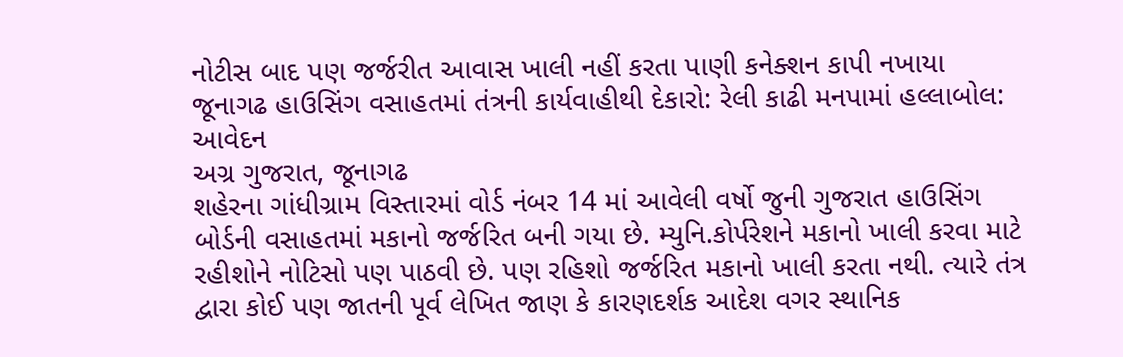નોટીસ બાદ પણ જર્જરીત આવાસ ખાલી નહીં કરતા પાણી કનેક્શન કાપી નખાયા
જૂનાગઢ હાઉસિંગ વસાહતમાં તંત્રની કાર્યવાહીથી દેકારો: રેલી કાઢી મનપામાં હલ્લાબોલ: આવેદન
અગ્ર ગુજરાત, જૂનાગઢ
શહેરના ગાંધીગ્રામ વિસ્તારમાં વોર્ડ નંબર 14 માં આવેલી વર્ષો જુની ગુજરાત હાઉસિંગ બોર્ડની વસાહતમાં મકાનો જર્જરિત બની ગયા છે. મ્યુનિ.કોર્પરેશને મકાનો ખાલી કરવા માટે રહીશોને નોટિસો પણ પાઠવી છે. પણ રહિશો જર્જરિત મકાનો ખાલી કરતા નથી. ત્યારે તંત્ર દ્વારા કોઈ પણ જાતની પૂર્વ લેખિત જાણ કે કારણદર્શક આદેશ વગર સ્થાનિક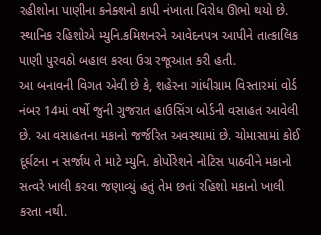રહીશોના પાણીના કનેક્શનો કાપી નંખાતા વિરોધ ઊભો થયો છે.
સ્થાનિક રહિશોએ મ્યુનિ.કમિશનરને આવેદનપત્ર આપીને તાત્કાલિક પાણી પુરવઠો બહાલ કરવા ઉગ્ર રજૂઆત કરી હતી.
આ બનાવની વિગત એવી છે કે, શહેરના ગાંધીગ્રામ વિસ્તારમાં વોર્ડ નંબર 14માં વર્ષો જુની ગુજરાત હાઉસિંગ બોર્ડની વસાહત આવેલી છે. આ વસાહતના મકાનો જર્જરિત અવસ્થામાં છે. ચોમાસામાં કોઈ દૂર્ઘટના ન સર્જાય તે માટે મ્યુનિ. કોર્પોરેશને નોટિસ પાઠવીને મકાનો સત્વરે ખાલી કરવા જણાવ્યું હતું તેમ છતાં રહિશો મકાનો ખાલી કરતા નથી.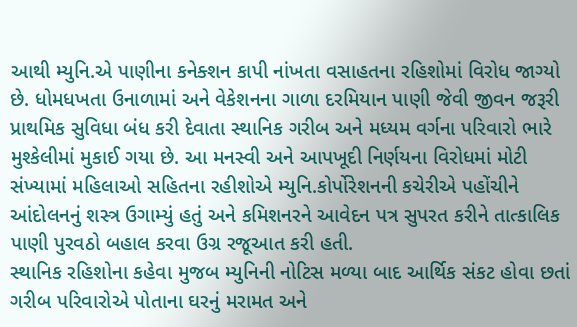આથી મ્યુનિ.એ પાણીના કનેક્શન કાપી નાંખતા વસાહતના રહિશોમાં વિરોધ જાગ્યો છે. ધોમધખતા ઉનાળામાં અને વેકેશનના ગાળા દરમિયાન પાણી જેવી જીવન જરૂરી પ્રાથમિક સુવિધા બંધ કરી દેવાતા સ્થાનિક ગરીબ અને મધ્યમ વર્ગના પરિવારો ભારે મુશ્કેલીમાં મુકાઈ ગયા છે. આ મનસ્વી અને આપખૂદી નિર્ણયના વિરોધમાં મોટી સંખ્યામાં મહિલાઓ સહિતના રહીશોએ મ્યુનિ.કોર્પોરેશનની કચેરીએ પહોંચીને આંદોલનનું શસ્ત્ર ઉગામ્યું હતું અને કમિશનરને આવેદન પત્ર સુપરત કરીને તાત્કાલિક પાણી પુરવઠો બહાલ કરવા ઉગ્ર રજૂઆત કરી હતી.
સ્થાનિક રહિશોના કહેવા મુજબ મ્યુનિની નોટિસ મળ્યા બાદ આર્થિક સંકટ હોવા છતાં ગરીબ પરિવારોએ પોતાના ઘરનું મરામત અને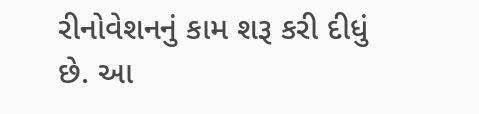રીનોવેશનનું કામ શરૂ કરી દીધું છે. આ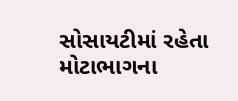સોસાયટીમાં રહેતા મોટાભાગના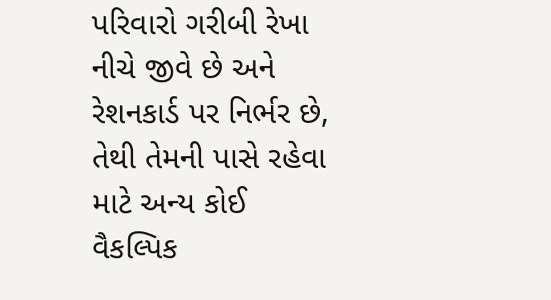પરિવારો ગરીબી રેખા નીચે જીવે છે અને રેશનકાર્ડ પર નિર્ભર છે, તેથી તેમની પાસે રહેવા માટે અન્ય કોઈ વૈકલ્પિક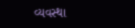વ્યવસ્થા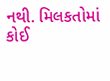નથી. મિલકતોમાં કોઈ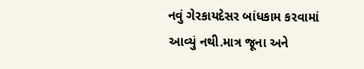નવું ગેરકાયદેસર બાંધકામ કરવામાં આવ્યું નથી.માત્ર જૂના અને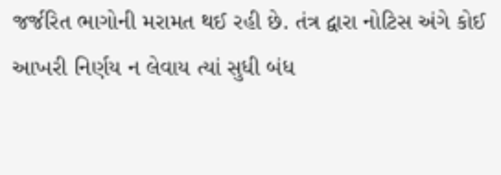જર્જરિત ભાગોની મરામત થઈ રહી છે. તંત્ર દ્વારા નોટિસ અંગે કોઈ આખરી નિર્ણય ન લેવાય ત્યાં સુધી બંધ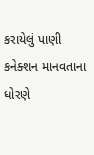કરાયેલું પાણી કનેક્શન માનવતાના ધોરણે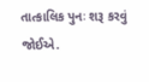તાત્કાલિક પુનઃ શરૂ કરવું જોઈએ.